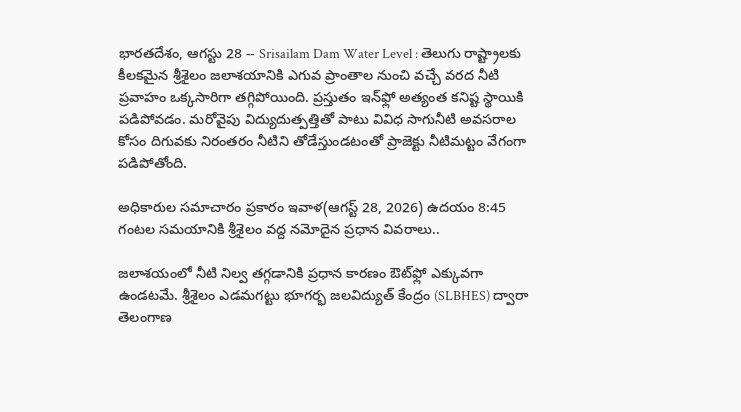భారతదేశం, ఆగస్టు 28 -- Srisailam Dam Water Level : తెలుగు రాష్ట్రాలకు కీలకమైన శ్రీశైలం జలాశయానికి ఎగువ ప్రాంతాల నుంచి వచ్చే వరద నీటి ప్రవాహం ఒక్కసారిగా తగ్గిపోయింది. ప్రస్తుతం ఇన్‌ఫ్లో అత్యంత కనిష్ట స్థాయికి పడిపోవడం. మరోవైపు విద్యుదుత్పత్తితో పాటు వివిధ సాగునీటి అవసరాల కోసం దిగువకు నిరంతరం నీటిని తోడేస్తుండటంతో ప్రాజెక్టు నీటిమట్టం వేగంగా పడిపోతోంది.

అధికారుల సమాచారం ప్రకారం ఇవాళ(ఆగస్ట్ 28, 2026) ఉదయం 8:45 గంటల సమయానికి శ్రీశైలం వద్ద నమోదైన ప్రధాన వివరాలు..

జలాశయంలో నీటి నిల్వ తగ్గడానికి ప్రధాన కారణం ఔట్‌ఫ్లో ఎక్కువగా ఉండటమే. శ్రీశైలం ఎడమగట్టు భూగర్భ జలవిద్యుత్ కేంద్రం (SLBHES) ద్వారా తెలంగాణ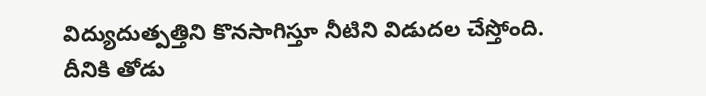విద్యుదుత్పత్తిని కొనసాగిస్తూ నీటిని విడుదల చేస్తోంది. దీనికి తోడు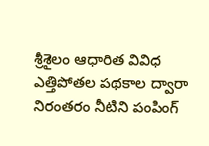శ్రీశైలం ఆధారిత వివిధ ఎత్తిపోతల పథకాల ద్వారా నిరంతరం నీటిని పంపింగ్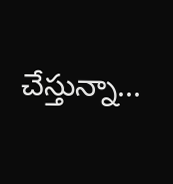చేస్తున్నా...